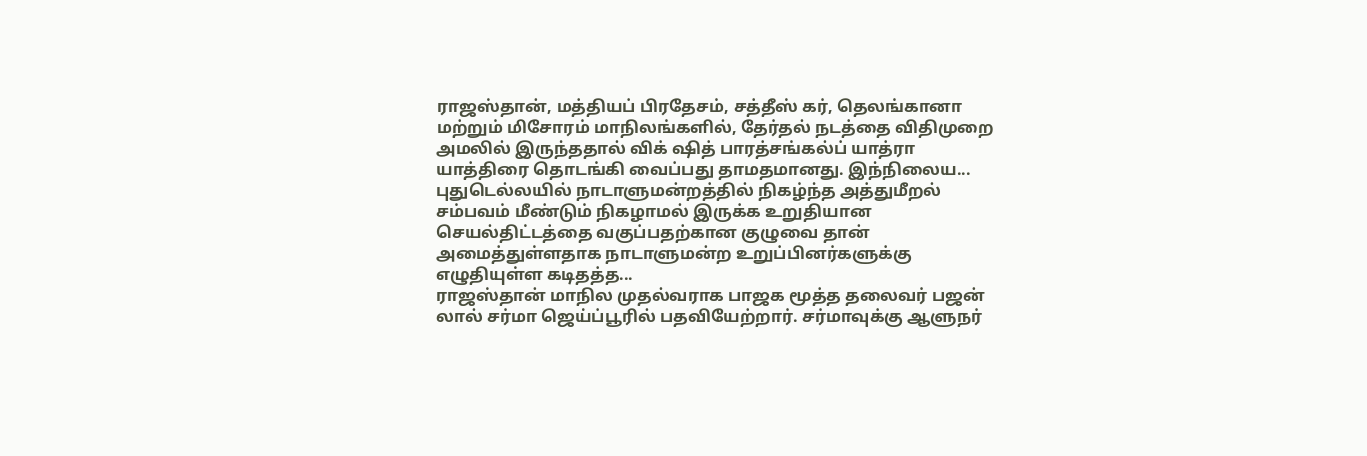ராஜஸ்தான், மத்தியப் பிரதேசம், சத்தீஸ் கர், தெலங்கானா மற்றும் மிசோரம் மாநிலங்களில், தேர்தல் நடத்தை விதிமுறை அமலில் இருந்ததால் விக் ஷித் பாரத்சங்கல்ப் யாத்ரா யாத்திரை தொடங்கி வைப்பது தாமதமானது. இந்நிலைய...
புதுடெல்லயில் நாடாளுமன்றத்தில் நிகழ்ந்த அத்துமீறல் சம்பவம் மீண்டும் நிகழாமல் இருக்க உறுதியான செயல்திட்டத்தை வகுப்பதற்கான குழுவை தான் அமைத்துள்ளதாக நாடாளுமன்ற உறுப்பினர்களுக்கு எழுதியுள்ள கடிதத்த...
ராஜஸ்தான் மாநில முதல்வராக பாஜக மூத்த தலைவர் பஜன் லால் சர்மா ஜெய்ப்பூரில் பதவியேற்றார். சர்மாவுக்கு ஆளுநர்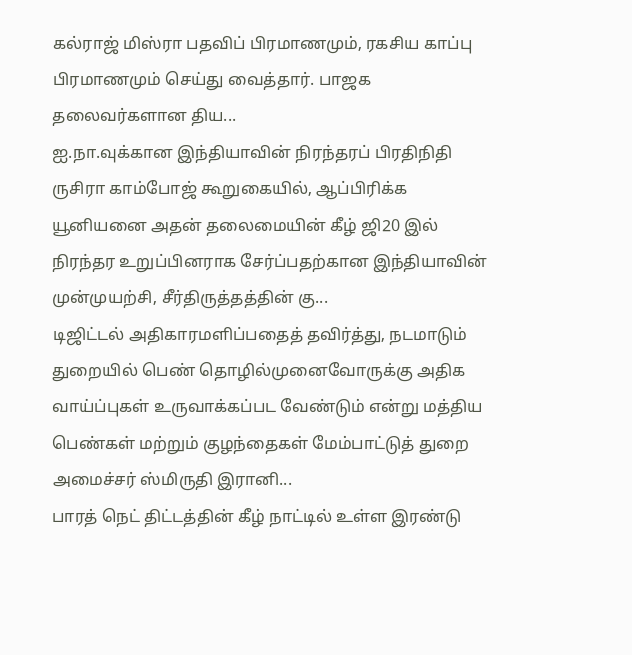கல்ராஜ் மிஸ்ரா பதவிப் பிரமாணமும், ரகசிய காப்பு பிரமாணமும் செய்து வைத்தார். பாஜக தலைவர்களான திய...
ஐ.நா.வுக்கான இந்தியாவின் நிரந்தரப் பிரதிநிதி ருசிரா காம்போஜ் கூறுகையில், ஆப்பிரிக்க யூனியனை அதன் தலைமையின் கீழ் ஜி20 இல் நிரந்தர உறுப்பினராக சேர்ப்பதற்கான இந்தியாவின் முன்முயற்சி, சீர்திருத்தத்தின் கு...
டிஜிட்டல் அதிகாரமளிப்பதைத் தவிர்த்து, நடமாடும் துறையில் பெண் தொழில்முனைவோருக்கு அதிக வாய்ப்புகள் உருவாக்கப்பட வேண்டும் என்று மத்திய பெண்கள் மற்றும் குழந்தைகள் மேம்பாட்டுத் துறை அமைச்சர் ஸ்மிருதி இரானி...
பாரத் நெட் திட்டத்தின் கீழ் நாட்டில் உள்ள இரண்டு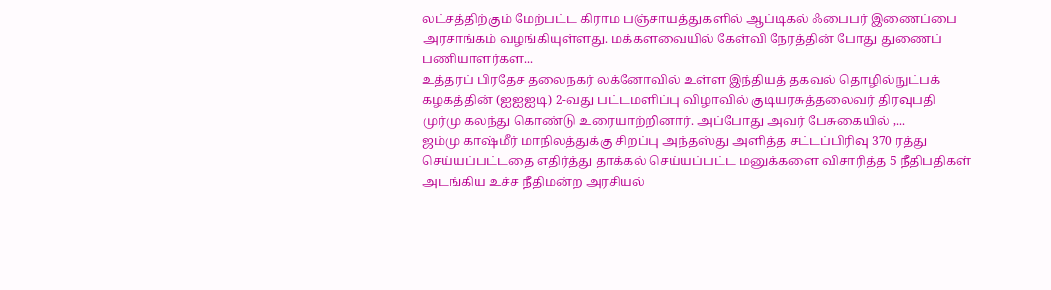லட்சத்திற்கும் மேற்பட்ட கிராம பஞ்சாயத்துகளில் ஆப்டிகல் ஃபைபர் இணைப்பை அரசாங்கம் வழங்கியுள்ளது. மக்களவையில் கேள்வி நேரத்தின் போது துணைப் பணியாளர்கள...
உத்தரப் பிரதேச தலைநகர் லக்னோவில் உள்ள இந்தியத் தகவல் தொழில்நுட்பக் கழகத்தின் (ஐஐஐடி) 2-வது பட்டமளிப்பு விழாவில் குடியரசுத்தலைவர் திரவுபதி முர்மு கலந்து கொண்டு உரையாற்றினார். அப்போது அவர் பேசுகையில் ,...
ஜம்மு காஷ்மீர் மாநிலத்துக்கு சிறப்பு அந்தஸ்து அளித்த சட்டப்பிரிவு 370 ரத்து செய்யப்பட்டதை எதிர்த்து தாக்கல் செய்யப்பட்ட மனுக்களை விசாரித்த 5 நீதிபதிகள் அடங்கிய உச்ச நீதிமன்ற அரசியல்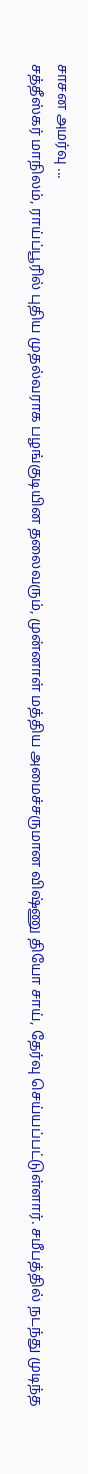சாசன அமர்வு ...
சத்தீஸ்கர் மாநிலம், ராய்ப்பூரில் புதிய முதல்வராக பழங்குடியின தலைவரும், முன்னாள் மத்திய அமைச்சருமான விஷ்ணு தியோ சாய், தேர்வு செய்யப்பட்டுள்ளார். சமீபத்தில் நடந்து முடிந்த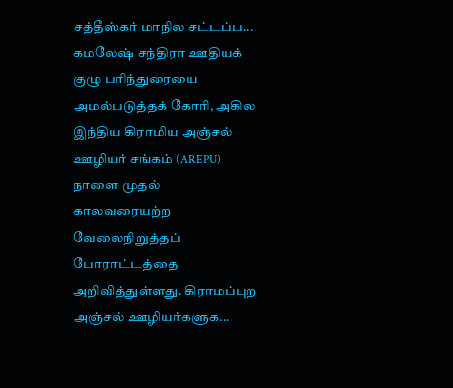சத்தீஸ்கர் மாநில சட்டப்ப...
கமலேஷ் சந்திரா ஊதியக் குழு பரிந்துரையை அமல்படுத்தக் கோரி, அகில இந்திய கிராமிய அஞ்சல் ஊழியர் சங்கம் (AREPU) நாளை முதல் காலவரையற்ற வேலைநிறுத்தப் போராட்டத்தை அறிவித்துள்ளது. கிராமப்புற அஞ்சல் ஊழியர்களுக...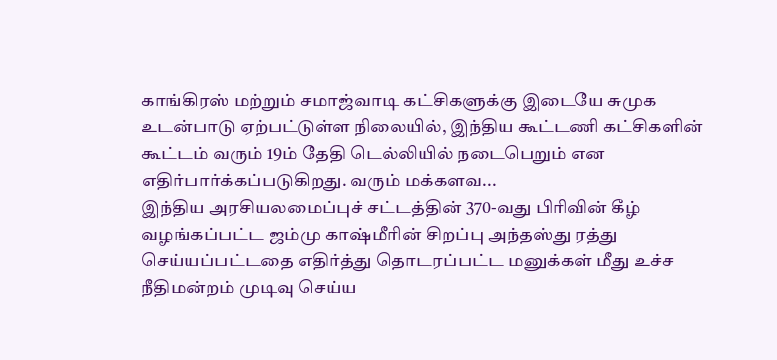காங்கிரஸ் மற்றும் சமாஜ்வாடி கட்சிகளுக்கு இடையே சுமுக உடன்பாடு ஏற்பட்டுள்ள நிலையில், இந்திய கூட்டணி கட்சிகளின் கூட்டம் வரும் 19ம் தேதி டெல்லியில் நடைபெறும் என எதிர்பார்க்கப்படுகிறது. வரும் மக்களவ...
இந்திய அரசியலமைப்புச் சட்டத்தின் 370-வது பிரிவின் கீழ் வழங்கப்பட்ட ஜம்மு காஷ்மீரின் சிறப்பு அந்தஸ்து ரத்து செய்யப்பட்டதை எதிர்த்து தொடரப்பட்ட மனுக்கள் மீது உச்ச நீதிமன்றம் முடிவு செய்ய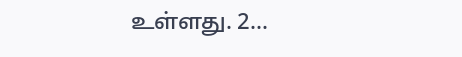உள்ளது. 2...